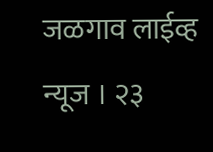जळगाव लाईव्ह न्यूज । २३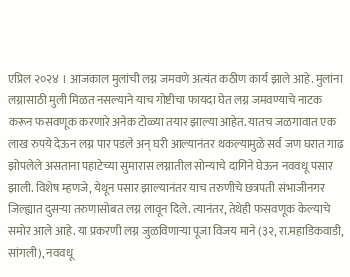एप्रिल २०२४ । आजकाल मुलांची लग्न जमवणे अत्यंत कठीण कार्य झाले आहे. मुलांना लग्नासाठी मुली मिळत नसल्याने याच गोष्टीचा फायदा घेत लग्न जमवण्याचे नाटक करून फसवणूक करणारे अनेक टोळ्या तयार झाल्या आहेत. यातच जळगावात एक लाख रुपये देऊन लग्न पार पडले अन् घरी आल्यानंतर थकल्यामुळे सर्व जण घरात गाढ झोपलेले असताना पहाटेच्या सुमारास लग्नातील सोन्याचे दागिने घेऊन नववधू पसार झाली. विशेष म्हणजे, येथून पसार झाल्यानंतर याच तरुणीचे छत्रपती संभाजीनगर जिल्ह्यात दुसऱ्या तरुणासोबत लग्न लावून दिले. त्यानंतर, तेथेही फसवणूक केल्याचे समोर आले आहे. या प्रकरणी लग्न जुळविणाऱ्या पूजा विजय माने (३२, रा.महाडिकवाडी, सांगली), नववधू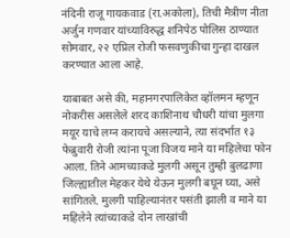नंदिनी राजू गायकवाड (रा.अकोला), तिची मैत्रीण नीता अर्जुन गणवार यांच्याविरुद्ध शनिपेठ पोलिस ठाण्यात सोमवार, २२ एप्रिल रोजी फसवणुकीचा गुन्हा दाखल करण्यात आला आहे.

याबाबत असे की, महानगरपालिकेत व्हॉलमन म्हणून नोकरीस असलेले शरद काशिनाथ चौधरी यांचा मुलगा मयूर याचे लग्न करायचे असल्याने, त्या संदर्भात १३ फेब्रुवारी रोजी त्यांना पूजा विजय माने या महिलेचा फोन आला. तिने आमच्याकडे मुलगी असून तुम्ही बुलढाणा जिल्ह्यातील मेहकर येथे येऊन मुलगी बघून घ्या, असे सांगितले. मुलगी पाहिल्यानंतर पसंती झाली व माने या महिलेने त्यांच्याकडे दोन लाखांची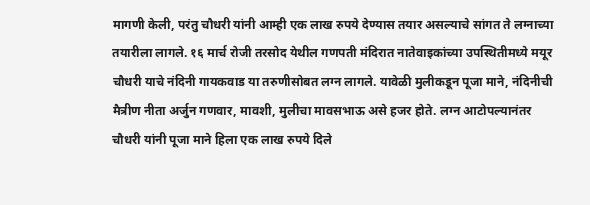मागणी केली, परंतु चौधरी यांनी आम्ही एक लाख रुपये देण्यास तयार असल्याचे सांगत ते लग्नाच्या तयारीला लागले. १६ मार्च रोजी तरसोद येथील गणपती मंदिरात नातेवाइकांच्या उपस्थितीमध्ये मयूर चौधरी याचे नंदिनी गायकवाड या तरुणीसोबत लग्न लागले. यावेळी मुलीकडून पूजा माने, नंदिनीची मैत्रीण नीता अर्जुन गणवार, मावशी, मुलीचा मावसभाऊ असे हजर होते. लग्न आटोपल्यानंतर चौधरी यांनी पूजा माने हिला एक लाख रुपये दिले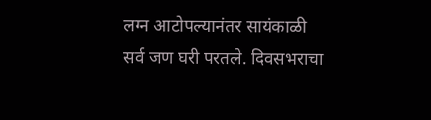लग्न आटोपल्यानंतर सायंकाळी सर्व जण घरी परतले. दिवसभराचा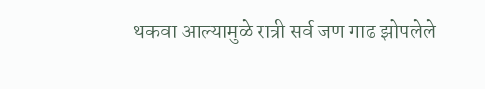थकवा आल्यामुळे रात्री सर्व जण गाढ झोपलेले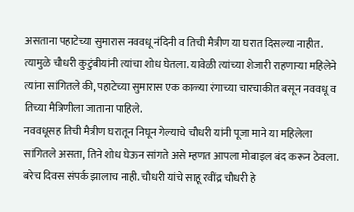असताना पहाटेच्या सुमारास नववधू नंदिनी व तिची मैत्रीण या घरात दिसल्या नाहीत. त्यामुळे चौधरी कुटुंबीयांनी त्यांचा शोध घेतला. यावेळी त्यांच्या शेजारी राहणाऱ्या महिलेने त्यांना सांगितले की, पहाटेच्या सुमारास एक काळ्या रंगाच्या चारचाकीत बसून नववधू व तिच्या मैत्रिणीला जाताना पाहिले.
नववधूसह तिची मैत्रीण घरातून निघून गेल्याचे चौधरी यांनी पूजा माने या महिलेला सांगितले असता, तिने शोध घेऊन सांगते असे म्हणत आपला मोबाइल बंद करून ठेवला. बरेच दिवस संपर्क झालाच नाही. चौधरी यांचे साहू रवींद्र चौधरी हे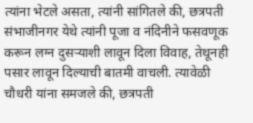त्यांना भेटले असता, त्यांनी सांगितले की, छत्रपती संभाजीनगर येथे त्यांनी पूजा व नंदिनीने फसवणूक करून लग्न दुसऱ्याशी लावून दिला विवाह, तेथूनही पसार लावून दिल्याची बातमी वाचली. त्यावेळी चौधरी यांना समजले की, छत्रपती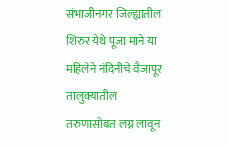संभाजीनगर जिल्ह्यातील शिरुर येथे पूजा माने या महिलेने नंदिनीचे वैजापूर तालुक्यातील तरुणासोबत लग्न लावून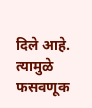दिले आहे. त्यामुळे फसवणूक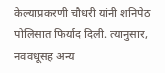केल्याप्रकरणी चौधरी यांनी शनिपेठ पोलिसात फिर्याद दिली. त्यानुसार, नववधूसह अन्य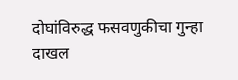दोघांविरुद्ध फसवणुकीचा गुन्हा दाखल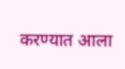करण्यात आला